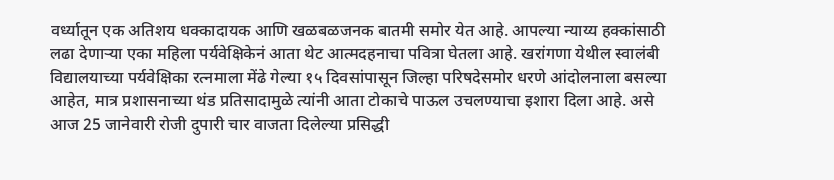वर्ध्यातून एक अतिशय धक्कादायक आणि खळबळजनक बातमी समोर येत आहे. आपल्या न्याय्य हक्कांसाठी लढा देणाऱ्या एका महिला पर्यवेक्षिकेनं आता थेट आत्मदहनाचा पवित्रा घेतला आहे. खरांगणा येथील स्वालंबी विद्यालयाच्या पर्यवेक्षिका रत्नमाला मेंढे गेल्या १५ दिवसांपासून जिल्हा परिषदेसमोर धरणे आंदोलनाला बसल्या आहेत, मात्र प्रशासनाच्या थंड प्रतिसादामुळे त्यांनी आता टोकाचे पाऊल उचलण्याचा इशारा दिला आहे. असे आज 25 जानेवारी रोजी दुपारी चार वाजता दिलेल्या प्रसिद्धी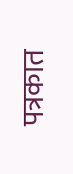पत्रकात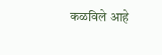कळविले आहे